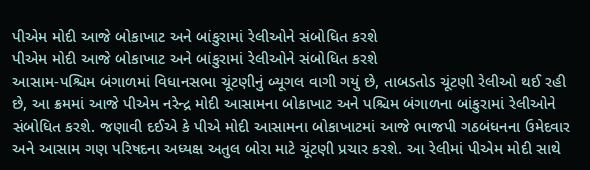પીએમ મોદી આજે બોકાખાટ અને બાંકુરામાં રેલીઓને સંબોધિત કરશે
પીએમ મોદી આજે બોકાખાટ અને બાંકુરામાં રેલીઓને સંબોધિત કરશે
આસામ-પશ્ચિમ બંગાળમાં વિધાનસભા ચૂંટણીનું બ્યૂગલ વાગી ગયું છે, તાબડતોડ ચૂંટણી રેલીઓ થઈ રહી છે, આ ક્રમમાં આજે પીએમ નરેન્દ્ર મોદી આસામના બોકાખાટ અને પશ્ચિમ બંગાળના બાંકુરામાં રેલીઓને સંબોધિત કરશે. જણાવી દઈએ કે પીએ મોદી આસામના બોકાખાટમાં આજે ભાજપી ગઠબંધનના ઉમેદવાર અને આસામ ગણ પરિષદના અધ્યક્ષ અતુલ બોરા માટે ચૂંટણી પ્રચાર કરશે. આ રેલીમાં પીએમ મોદી સાથે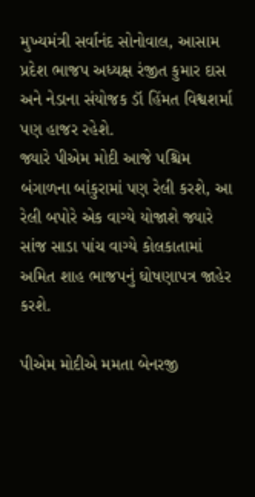મુખ્યમંત્રી સર્વાનંદ સોનોવાલ, આસામ પ્રદેશ ભાજપ અધ્યક્ષ રંજીત કુમાર દાસ અને નેડાના સંયોજક ડૉ હિંમત વિશ્વશર્મા પણ હાજર રહેશે.
જ્યારે પીએમ મોદી આજે પશ્ચિમ બંગાળના બાંકુરામાં પણ રેલી કરશે, આ રેલી બપોરે એક વાગ્યે યોજાશે જ્યારે સાંજ સાડા પાંચ વાગ્યે કોલકાતામાં અમિત શાહ ભાજપનું ઘોષણાપત્ર જાહેર કરશે.

પીએમ મોદીએ મમતા બેનરજી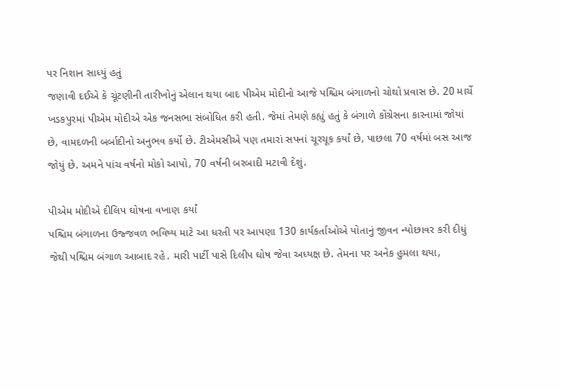પર નિશાન સાધ્યું હતું
જણાવી દઈએ કે ચૂંટણીની તારીખોનું એલાન થયા બાદ પીએમ મોદીનો આજે પશ્ચિમ બંગાળનો ચોથો પ્રવાસ છે. 20 માર્ચે ખડકપુરમાં પીએમ મોદીએ એક જનસભા સંબોધિત કરી હતી. જેમાં તેમણે કહ્યું હતું કે બંગાળે કોંગ્રેસના કારનામાં જોયાં છે, વામદળની બર્બાદીનો અનુભવ કર્યો છે. ટીએમસીએ પણ તમારાં સપનાં ચૂરચૂક કર્યાં છે, પાછલા 70 વર્ષમાં બસ આજ જોયું છે. અમને પાંચ વર્ષનો મોકો આપો, 70 વર્ષની બરબાદી મટાવી દેશું.

પીએમ મોદીએ દીલિપ ઘોષના વખાણ કર્યાં
પશ્ચિમ બંગાળના ઉજ્જવળ ભવિષ્ય માટે આ ધરતી પર આપણા 130 કાર્યકર્તાઓએ પોતાનું જીવન ન્યોછાવર કરી દીધું જેથી પશ્ચિમ બંગાળ આબાદ રહે. મારી પાર્ટી પાસે દિલીપ ઘોષ જેવા અધ્યક્ષ છે. તેમના પર અનેક હુમલા થયા,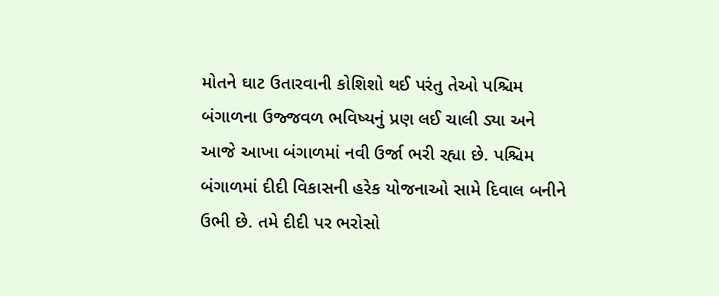મોતને ઘાટ ઉતારવાની કોશિશો થઈ પરંતુ તેઓ પશ્ચિમ બંગાળના ઉજ્જવળ ભવિષ્યનું પ્રણ લઈ ચાલી ડ્યા અને આજે આખા બંગાળમાં નવી ઉર્જા ભરી રહ્યા છે. પશ્ચિમ બંગાળમાં દીદી વિકાસની હરેક યોજનાઓ સામે દિવાલ બનીને ઉભી છે. તમે દીદી પર ભરોસો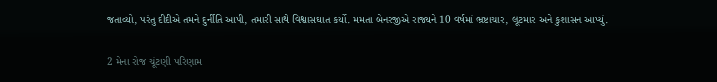જતાવ્યો, પરંતુ દીદીએ તમને દુર્નીતિ આપી, તમારી સાથે વિશ્વાસઘાત કર્યો. મમતા બેનરજીએ રાજ્યને 10 વર્ષમાં ભ્રષ્ટાચાર, લૂટમાર અને કુશાસન આપ્યું.

2 મેના રોજ ચૂંટણી પરિણામ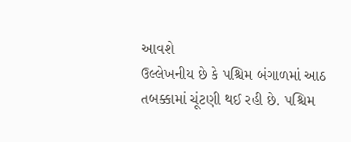આવશે
ઉલ્લેખનીય છે કે પશ્ચિમ બંગાળમાં આઠ તબક્કામાં ચૂંટણી થઈ રહી છે. પશ્ચિમ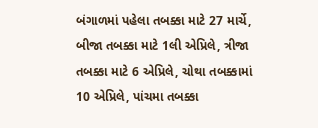બંગાળમાં પહેલા તબક્કા માટે 27 માર્ચે, બીજા તબક્કા માટે 1લી એપ્રિલે, ત્રીજા તબક્કા માટે 6 એપ્રિલે, ચોથા તબક્કામાં 10 એપ્રિલે, પાંચમા તબક્કા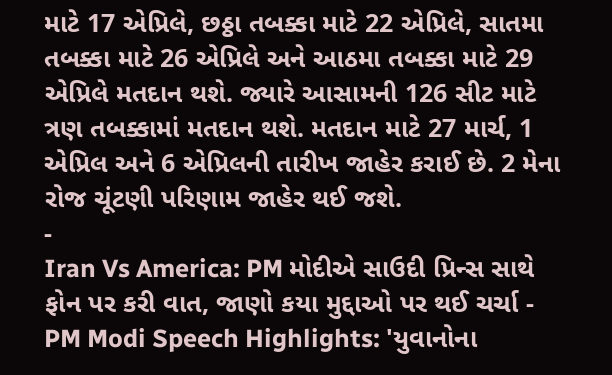માટે 17 એપ્રિલે, છઠ્ઠા તબક્કા માટે 22 એપ્રિલે, સાતમા તબક્કા માટે 26 એપ્રિલે અને આઠમા તબક્કા માટે 29 એપ્રિલે મતદાન થશે. જ્યારે આસામની 126 સીટ માટે ત્રણ તબક્કામાં મતદાન થશે. મતદાન માટે 27 માર્ચ, 1 એપ્રિલ અને 6 એપ્રિલની તારીખ જાહેર કરાઈ છે. 2 મેના રોજ ચૂંટણી પરિણામ જાહેર થઈ જશે.
-
Iran Vs America: PM મોદીએ સાઉદી પ્રિન્સ સાથે ફોન પર કરી વાત, જાણો કયા મુદ્દાઓ પર થઈ ચર્ચા -
PM Modi Speech Highlights: 'યુવાનોના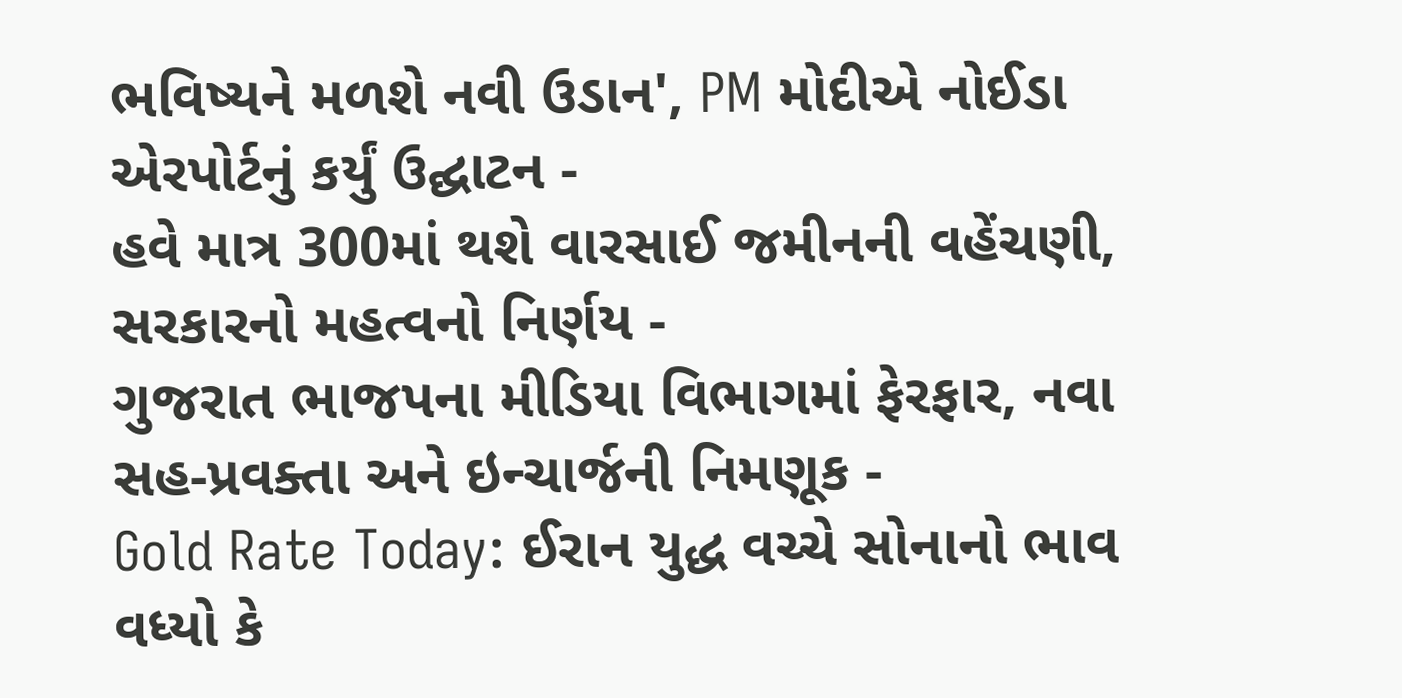ભવિષ્યને મળશે નવી ઉડાન', PM મોદીએ નોઈડા એરપોર્ટનું કર્યું ઉદ્ઘાટન -
હવે માત્ર 300માં થશે વારસાઈ જમીનની વહેંચણી, સરકારનો મહત્વનો નિર્ણય -
ગુજરાત ભાજપના મીડિયા વિભાગમાં ફેરફાર, નવા સહ-પ્રવક્તા અને ઇન્ચાર્જની નિમણૂક -
Gold Rate Today: ઈરાન યુદ્ધ વચ્ચે સોનાનો ભાવ વધ્યો કે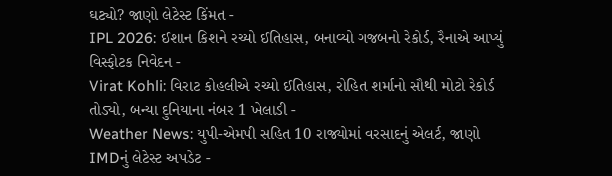ઘટ્યો? જાણો લેટેસ્ટ કિંમત -
IPL 2026: ઈશાન કિશને રચ્યો ઈતિહાસ, બનાવ્યો ગજબનો રેકોર્ડ, રૈનાએ આપ્યું વિસ્ફોટક નિવેદન -
Virat Kohli: વિરાટ કોહલીએ રચ્યો ઈતિહાસ, રોહિત શર્માનો સૌથી મોટો રેકોર્ડ તોડ્યો, બન્યા દુનિયાના નંબર 1 ખેલાડી -
Weather News: યુપી-એમપી સહિત 10 રાજ્યોમાં વરસાદનું એલર્ટ, જાણો IMDનું લેટેસ્ટ અપડેટ -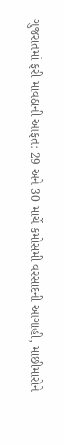ગુજરાતમાં ફરી માવઠાની આફત: 29 અને 30 માર્ચે કમોસમી વરસાદની આગાહી, માછીમારોને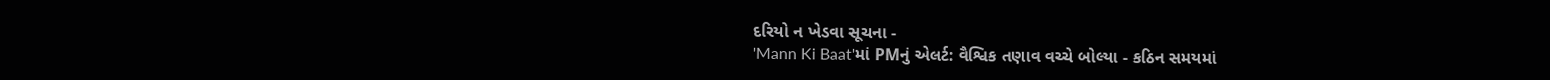દરિયો ન ખેડવા સૂચના -
'Mann Ki Baat'માં PMનું એલર્ટ: વૈશ્વિક તણાવ વચ્ચે બોલ્યા - કઠિન સમયમાં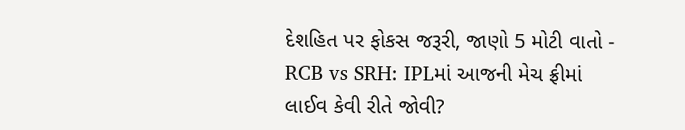દેશહિત પર ફોકસ જરૂરી, જાણો 5 મોટી વાતો -
RCB vs SRH: IPLમાં આજની મેચ ફ્રીમાં લાઈવ કેવી રીતે જોવી?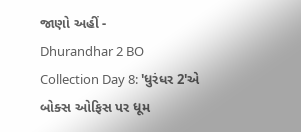જાણો અહીં -
Dhurandhar 2 BO Collection Day 8: 'ધુરંધર 2'એ બોક્સ ઓફિસ પર ધૂમ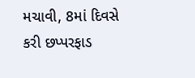મચાવી, 8માં દિવસે કરી છપ્પરફાડ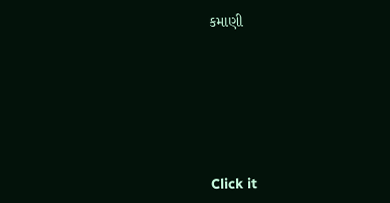કમાણી








Click it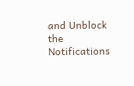and Unblock the Notifications